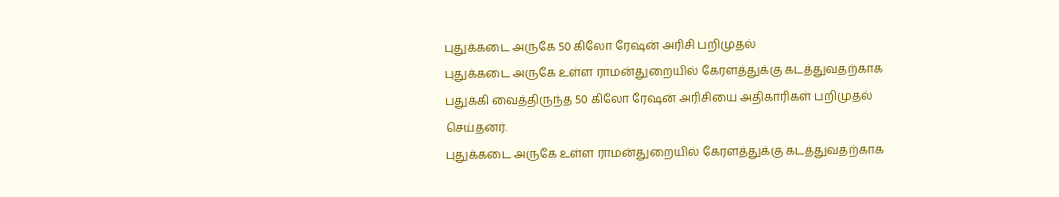புதுக்கடை அருகே 50 கிலோ ரேஷன் அரிசி பறிமுதல்
புதுக்கடை அருகே உள்ள ராமன்துறையில் கேரளத்துக்கு கடத்துவதற்காக பதுக்கி வைத்திருந்த 50 கிலோ ரேஷன் அரிசியை அதிகாரிகள் பறிமுதல் செய்தனர்.
புதுக்கடை அருகே உள்ள ராமன்துறையில் கேரளத்துக்கு கடத்துவதற்காக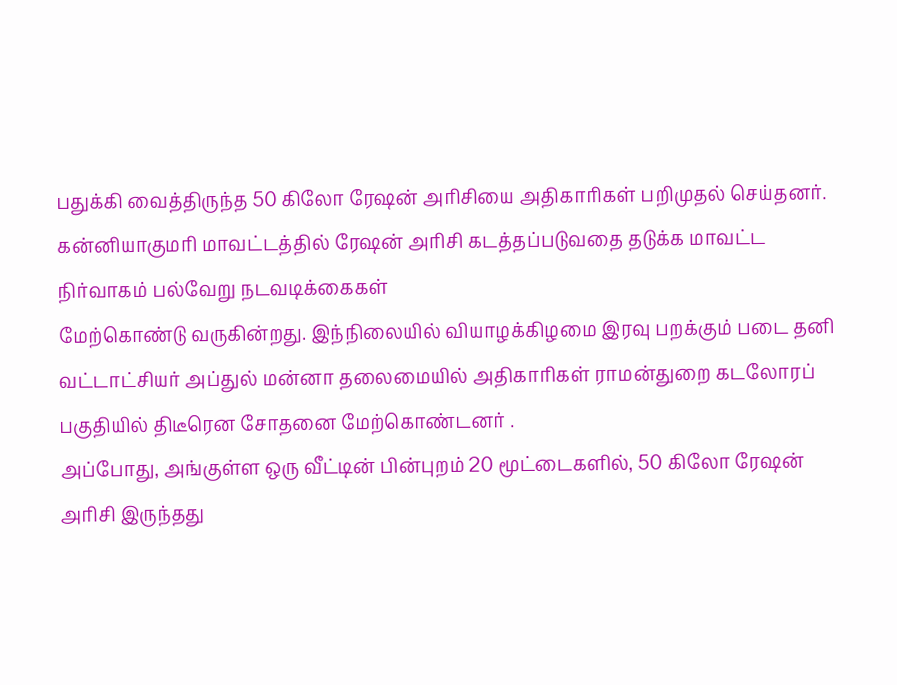பதுக்கி வைத்திருந்த 50 கிலோ ரேஷன் அரிசியை அதிகாரிகள் பறிமுதல் செய்தனர்.
கன்னியாகுமரி மாவட்டத்தில் ரேஷன் அரிசி கடத்தப்படுவதை தடுக்க மாவட்ட நிர்வாகம் பல்வேறு நடவடிக்கைகள்
மேற்கொண்டு வருகின்றது. இந்நிலையில் வியாழக்கிழமை இரவு பறக்கும் படை தனி வட்டாட்சியர் அப்துல் மன்னா தலைமையில் அதிகாரிகள் ராமன்துறை கடலோரப் பகுதியில் திடீரென சோதனை மேற்கொண்டனர் .
அப்போது, அங்குள்ள ஒரு வீட்டின் பின்புறம் 20 மூட்டைகளில், 50 கிலோ ரேஷன் அரிசி இருந்தது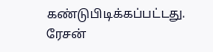கண்டுபிடிக்கப்பட்டது. ரேசன்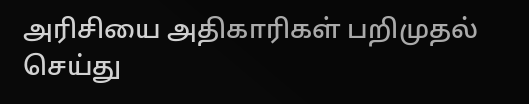அரிசியை அதிகாரிகள் பறிமுதல் செய்து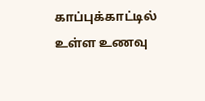காப்புக்காட்டில் உள்ள உணவு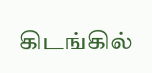கிடங்கில்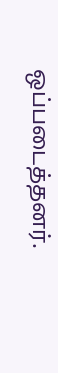ஒப்படைத்தனர்.